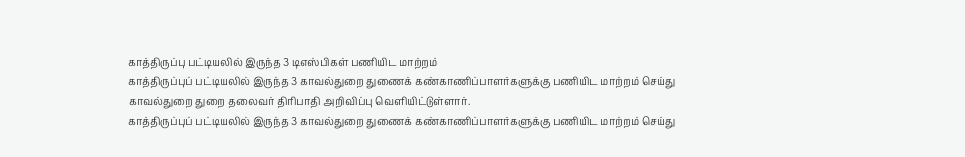காத்திருப்பு பட்டியலில் இருந்த 3 டிஎஸ்பிகள் பணியிட மாற்றம்
காத்திருப்புப் பட்டியலில் இருந்த 3 காவல்துறை துணைக் கண்காணிப்பாளர்களுக்கு பணியிட மாற்றம் செய்து காவல்துறை துறை தலைவர் திரிபாதி அறிவிப்பு வெளியிட்டுள்ளார்.
காத்திருப்புப் பட்டியலில் இருந்த 3 காவல்துறை துணைக் கண்காணிப்பாளர்களுக்கு பணியிட மாற்றம் செய்து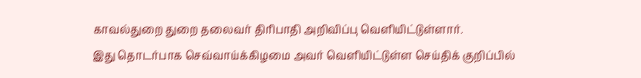காவல்துறை துறை தலைவர் திரிபாதி அறிவிப்பு வெளியிட்டுள்ளார்.
இது தொடர்பாக செவ்வாய்க்கிழமை அவர் வெளியிட்டுள்ள செய்திக் குறிப்பில்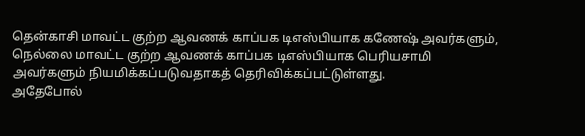தென்காசி மாவட்ட குற்ற ஆவணக் காப்பக டிஎஸ்பியாக கணேஷ் அவர்களும், நெல்லை மாவட்ட குற்ற ஆவணக் காப்பக டிஎஸ்பியாக பெரியசாமி அவர்களும் நியமிக்கப்படுவதாகத் தெரிவிக்கப்பட்டுள்ளது.
அதேபோல்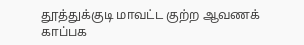தூத்துக்குடி மாவட்ட குற்ற ஆவணக் காப்பக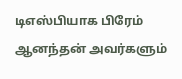டிஎஸ்பியாக பிரேம் ஆனந்தன் அவர்களும்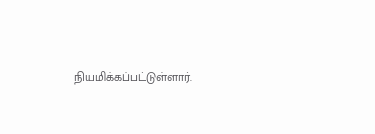நியமிக்கப்பட்டுள்ளார்.